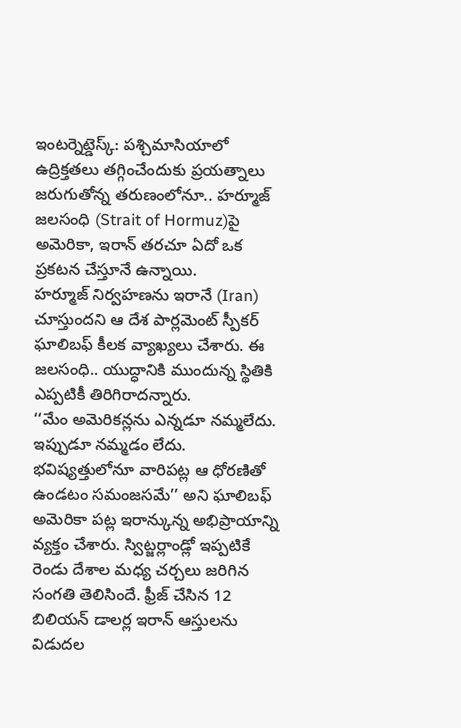ఇంటర్నెట్డెస్క్: పశ్చిమాసియాలో ఉద్రిక్తతలు తగ్గించేందుకు ప్రయత్నాలు జరుగుతోన్న తరుణంలోనూ.. హర్మూజ్ జలసంధి (Strait of Hormuz)పై అమెరికా, ఇరాన్ తరచూ ఏదో ఒక ప్రకటన చేస్తూనే ఉన్నాయి.
హర్మూజ్ నిర్వహణను ఇరానే (Iran) చూస్తుందని ఆ దేశ పార్లమెంట్ స్పీకర్ ఘాలిబఫ్ కీలక వ్యాఖ్యలు చేశారు. ఈ జలసంధి.. యుద్ధానికి ముందున్న స్థితికి ఎప్పటికీ తిరిగిరాదన్నారు.
‘‘మేం అమెరికన్లను ఎన్నడూ నమ్మలేదు. ఇప్పుడూ నమ్మడం లేదు. భవిష్యత్తులోనూ వారిపట్ల ఆ ధోరణితో ఉండటం సమంజసమే’’ అని ఘాలిబఫ్ అమెరికా పట్ల ఇరాన్కున్న అభిప్రాయాన్ని వ్యక్తం చేశారు. స్విట్జర్లాండ్లో ఇప్పటికే రెండు దేశాల మధ్య చర్చలు జరిగిన సంగతి తెలిసిందే. ఫ్రీజ్ చేసిన 12 బిలియన్ డాలర్ల ఇరాన్ ఆస్తులను విడుదల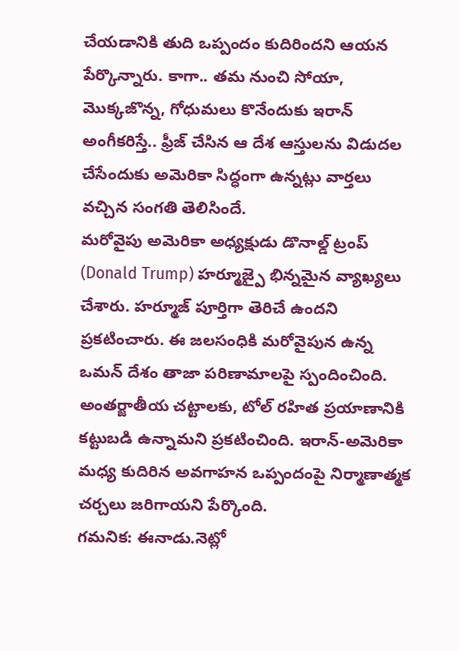చేయడానికి తుది ఒప్పందం కుదిరిందని ఆయన పేర్కొన్నారు. కాగా.. తమ నుంచి సోయా, మొక్కజొన్న, గోధుమలు కొనేందుకు ఇరాన్ అంగీకరిస్తే.. ఫ్రీజ్ చేసిన ఆ దేశ ఆస్తులను విడుదల చేసేందుకు అమెరికా సిద్ధంగా ఉన్నట్లు వార్తలు వచ్చిన సంగతి తెలిసిందే.
మరోవైపు అమెరికా అధ్యక్షుడు డొనాల్డ్ ట్రంప్ (Donald Trump) హర్మూజ్పై భిన్నమైన వ్యాఖ్యలు చేశారు. హర్మూజ్ పూర్తిగా తెరిచే ఉందని ప్రకటించారు. ఈ జలసంధికి మరోవైపున ఉన్న ఒమన్ దేశం తాజా పరిణామాలపై స్పందించింది. అంతర్జాతీయ చట్టాలకు, టోల్ రహిత ప్రయాణానికి కట్టుబడి ఉన్నామని ప్రకటించింది. ఇరాన్-అమెరికా మధ్య కుదిరిన అవగాహన ఒప్పందంపై నిర్మాణాత్మక చర్చలు జరిగాయని పేర్కొంది.
గమనిక: ఈనాడు.నెట్లో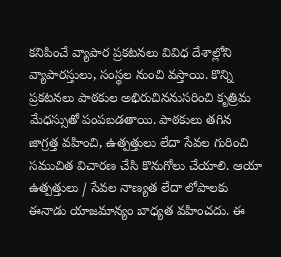కనిపించే వ్యాపార ప్రకటనలు వివిధ దేశాల్లోని వ్యాపారస్తులు, సంస్థల నుంచి వస్తాయి. కొన్ని ప్రకటనలు పాఠకుల అభిరుచిననుసరించి కృత్రిమ మేధస్సుతో పంపబడతాయి. పాఠకులు తగిన జాగ్రత్త వహించి, ఉత్పత్తులు లేదా సేవల గురించి సముచిత విచారణ చేసి కొనుగోలు చేయాలి. ఆయా ఉత్పత్తులు / సేవల నాణ్యత లేదా లోపాలకు ఈనాడు యాజమాన్యం బాధ్యత వహించదు. ఈ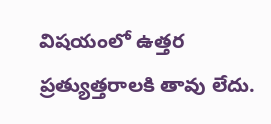విషయంలో ఉత్తర ప్రత్యుత్తరాలకి తావు లేదు.